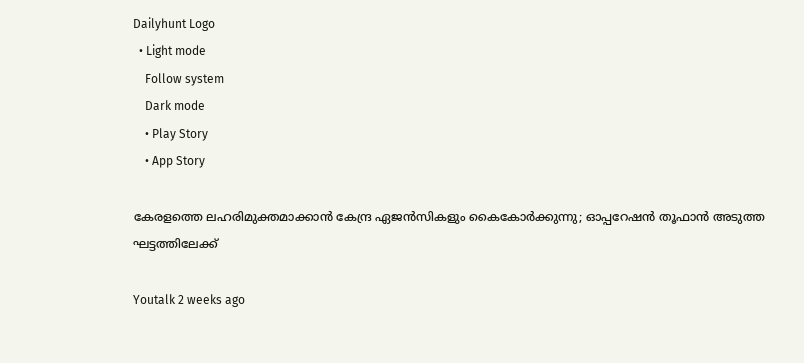Dailyhunt Logo
  • Light mode
    Follow system
    Dark mode
    • Play Story
    • App Story

കേരളത്തെ ലഹരിമുക്തമാക്കാൻ കേന്ദ്ര ഏജൻസികളും കൈകോര്‍ക്കുന്നു; ഓപ്പറേഷൻ തൂഫാൻ അടുത്ത ഘട്ടത്തിലേക്ക്

Youtalk 2 weeks ago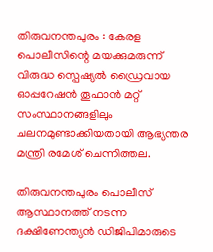തിരുവനന്തപുരം : കേരള പൊലീസിന്റെ മയക്കുമരുന്ന് വിരുദ്ധ സ്പെഷ്യല്‍ ഡ്രൈവായ ഓപ്പറേഷൻ തൂഫാൻ മറ്റ് സംസ്ഥാനങ്ങളിലും ചലനമുണ്ടാക്കിയതായി ആഭ്യന്തര മന്ത്രി രമേശ് ചെന്നിത്തല.

തിരുവനന്തപുരം പൊലീസ് ആസ്ഥാനത്ത് നടന്ന ദക്ഷിണേന്ത്യൻ ഡിജിപിമാരുടെ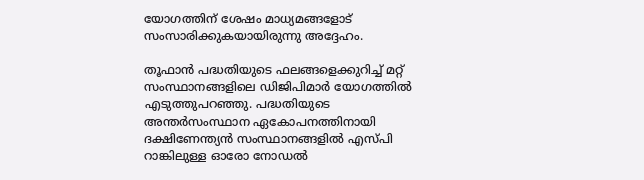യോഗത്തിന് ശേഷം മാധ്യമങ്ങളോട് സംസാരിക്കുകയായിരുന്നു അദ്ദേഹം.

തൂഫാൻ പദ്ധതിയുടെ ഫലങ്ങളെക്കുറിച്ച്‌ മറ്റ് സംസ്ഥാനങ്ങളിലെ ഡിജിപിമാർ യോഗത്തില്‍ എടുത്തുപറഞ്ഞു. പദ്ധതിയുടെ അന്തർസംസ്ഥാന ഏകോപനത്തിനായി ദക്ഷിണേന്ത്യൻ സംസ്ഥാനങ്ങളില്‍ എസ്പി റാങ്കിലുള്ള ഓരോ നോഡല്‍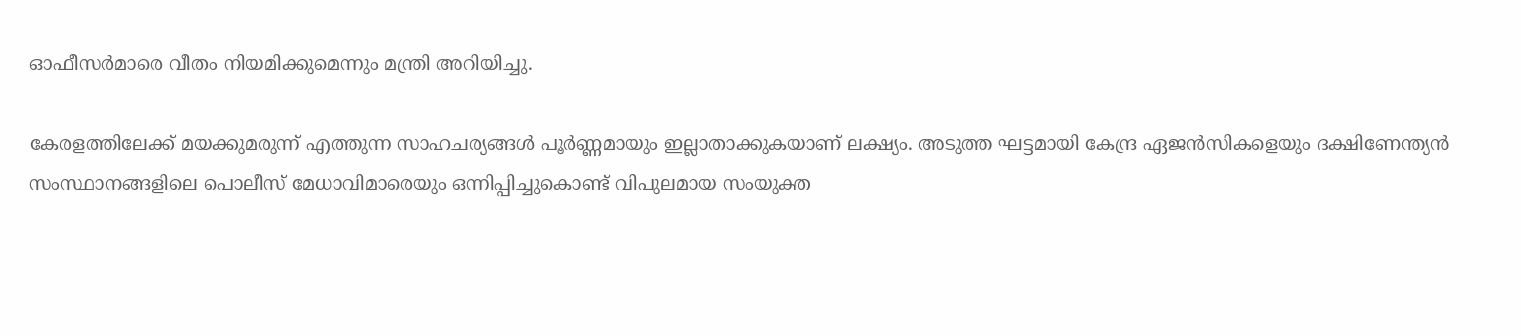ഓഫീസർമാരെ വീതം നിയമിക്കുമെന്നും മന്ത്രി അറിയിച്ചു.

കേരളത്തിലേക്ക് മയക്കുമരുന്ന് എത്തുന്ന സാഹചര്യങ്ങള്‍ പൂർണ്ണമായും ഇല്ലാതാക്കുകയാണ് ലക്ഷ്യം. അടുത്ത ഘട്ടമായി കേന്ദ്ര ഏജൻസികളെയും ദക്ഷിണേന്ത്യൻ സംസ്ഥാനങ്ങളിലെ പൊലീസ് മേധാവിമാരെയും ഒന്നിപ്പിച്ചുകൊണ്ട് വിപുലമായ സംയുക്ത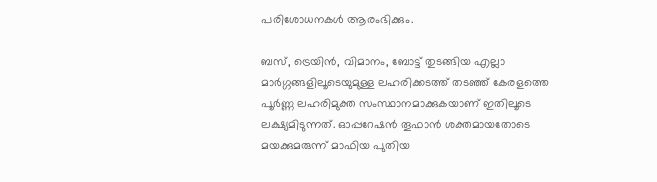പരിശോധനകള്‍ ആരംഭിക്കും.

ബസ്, ട്രെയിൻ, വിമാനം, ബോട്ട് തുടങ്ങിയ എല്ലാ മാർഗ്ഗങ്ങളിലൂടെയുമുള്ള ലഹരിക്കടത്ത് തടഞ്ഞ് കേരളത്തെ പൂർണ്ണ ലഹരിമുക്ത സംസ്ഥാനമാക്കുകയാണ് ഇതിലൂടെ ലക്ഷ്യമിടുന്നത്. ഓപ്പറേഷൻ തൂഫാൻ ശക്തമായതോടെ മയക്കുമരുന്ന് മാഫിയ പുതിയ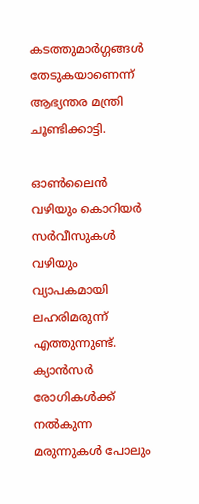കടത്തുമാർഗ്ഗങ്ങള്‍ തേടുകയാണെന്ന് ആഭ്യന്തര മന്ത്രി ചൂണ്ടിക്കാട്ടി.

ഓണ്‍ലൈൻ വഴിയും കൊറിയർ സർവീസുകള്‍ വഴിയും വ്യാപകമായി ലഹരിമരുന്ന് എത്തുന്നുണ്ട്. ക്യാൻസർ രോഗികള്‍ക്ക് നല്‍കുന്ന മരുന്നുകള്‍ പോലും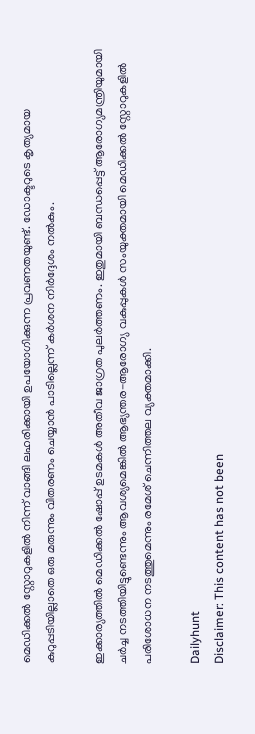മെഡിക്കല്‍ സ്റ്റോറുകളില്‍ നിന്ന് വാങ്ങി ലഹരിക്കായി ഉപയോഗിക്കുന്ന പ്രവണതയുണ്ട്. ഡോക്ടറുടെ കൃത്യമായ കുറുപ്പടിയില്ലാതെ ഒരു മരുന്നും വിതരണം ചെയ്യാൻ പാടില്ലെന്ന് കർശന നിർദ്ദേശം നല്‍കും.

ഇക്കാര്യത്തില്‍ മെഡിക്കല്‍ ഷോപ്പ് ഉടമകള്‍ അതീവ ജാഗ്രത പുലർത്തണം. ഇതുമായി ബന്ധപ്പെട്ട് ആരോഗ്യമന്ത്രിയുമായി ചർച്ച നടത്തിയിട്ടുണ്ടെന്നും ആവശ്യമെങ്കില്‍ ആഭ്യന്തര-ആരോഗ്യ വകുപ്പുകള്‍ സംയുക്തമായി മെഡിക്കല്‍ സ്റ്റോറുകളില്‍ പരിശോധന നടത്തുമെന്നും രമേശ് ചെന്നിത്തല വ്യക്തമാക്കി.

Dailyhunt
Disclaimer: This content has not been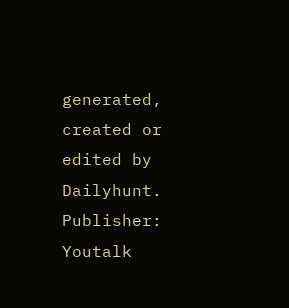generated, created or edited by Dailyhunt. Publisher: Youtalk